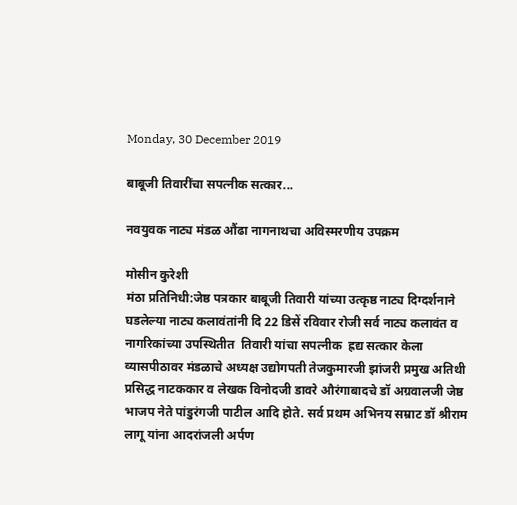Monday, 30 December 2019

बाबूजी तिवारींचा सपत्नीक सत्कार...

नवयुवक नाट्य मंडळ औंढा नागनाथचा अविस्मरणीय उपक्रम

मोसीन कुरेशी
मंठा प्रतिनिधी:जेष्ठ पत्रकार बाबूजी तिवारी यांच्या उत्कृष्ठ नाट्य दिग्दर्शनाने घडलेल्या नाट्य कलावंतांनी दि 22 डिसें रविवार रोजी सर्व नाट्य कलावंत व नागरिकांच्या उपस्थितीत  तिवारी यांचा सपत्नीक  ह्रद्य सत्कार केला व्यासपीठावर मंडळाचे अध्यक्ष उद्योगपती तेजकुमारजी झांजरी प्रमुख अतिथी प्रसिद्ध नाटककार व लेखक विनोदजी डावरे औरंगाबादचे डॉ अग्रवालजी जेष्ठ भाजप नेते पांडुरंगजी पाटील आदि होते. सर्व प्रथम अभिनय सम्राट डॉ श्रीराम लागू यांना आदरांजली अर्पण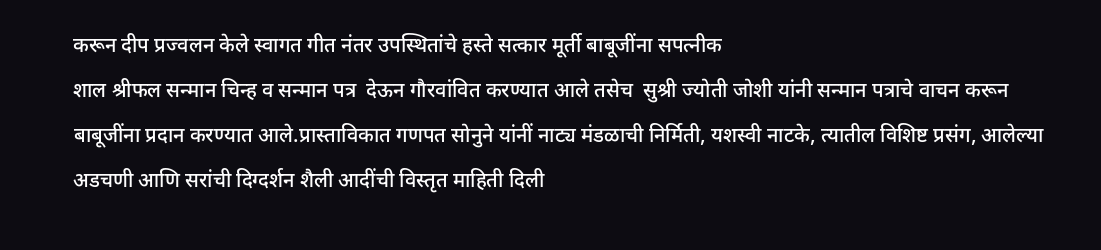करून दीप प्रज्वलन केले स्वागत गीत नंतर उपस्थितांचे हस्ते सत्कार मूर्ती बाबूजींना सपत्नीक
शाल श्रीफल सन्मान चिन्ह व सन्मान पत्र  देऊन गौरवांवित करण्यात आले तसेच  सुश्री ज्योती जोशी यांनी सन्मान पत्राचे वाचन करून बाबूजींना प्रदान करण्यात आले.प्रास्ताविकात गणपत सोनुने यांनीं नाट्य मंडळाची निर्मिती, यशस्वी नाटके, त्यातील विशिष्ट प्रसंग, आलेल्या अडचणी आणि सरांची दिग्दर्शन शैली आदींची विस्तृत माहिती दिली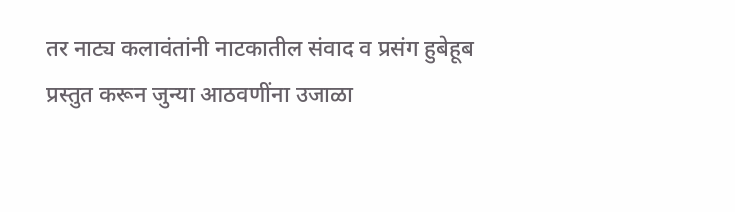तर नाट्य कलावंतांनी नाटकातील संवाद व प्रसंग हुबेहूब प्रस्तुत करून जुन्या आठवणींना उजाळा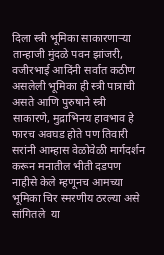दिला स्त्री भूमिका साकारणाऱ्या तान्हाजी मुंदळे पवन झांजरी, वजीरभाई आदिंनी सर्वात कठीण असलेली भूमिका ही स्त्री पात्राची असते आणि पुरुषाने स्त्री साकारणे, मुद्राभिनय हावभाव हे फारच अवघड होते पण तिवारी सरांनी आम्हास वेळोवेळी मार्गदर्शन करून मनातील भीती दडपण नाहीसे केले म्हणूनच आमच्या भूमिका चिर स्मरणीय ठरल्या असे सांगितले  या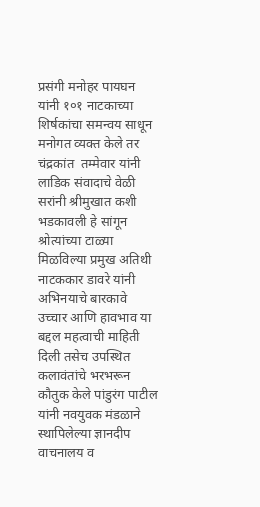प्रसंगी मनोहर पायघन यांनी १०१ नाटकाच्या शिर्षकांचा समन्वय साधून मनोगत व्यक्त केले तर चंद्रकांत  तम्मेवार यांनी लाडिक संवादाचे वेळी सरांनी श्रीमुखात कशी भडकावली हे सांगून श्रोत्यांच्या टाळ्या मिळविल्या प्रमुख अतिथी नाटककार डावरे यांनी अभिनयाचे बारकावे उच्चार आणि हावभाव या बद्दल महत्वाची माहिती दिली तसेच उपस्थित कलावंतांचे भरभरून कौतुक केले पांडुरंग पाटील यांनी नवयुवक मंडळाने स्थापिलेल्या ज्ञानदीप वाचनालय व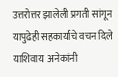उत्तरोत्तर झालेली प्रगती सांगून यापुढेही सहकार्याचे वचन दिले याशिवाय  अनेकांनी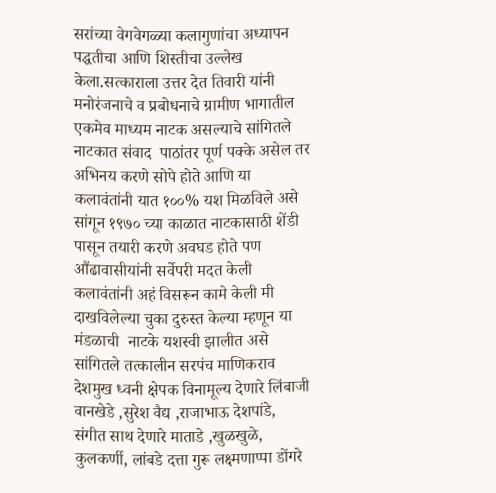सरांच्या वेगवेगळ्या कलागुणांचा अध्यापन पद्धतीचा आणि शिस्तीचा उल्लेख केला.सत्काराला उत्तर देत तिवारी यांनी मनोरंजनाचे व प्रबोधनाचे ग्रामीण भागातील एकमेव माध्यम नाटक असल्याचे सांगितले  नाटकात संवाद  पाठांतर पूर्ण पक्के असेल तर अभिनय करणे सोपे होते आणि या कलावंतांनी यात १००% यश मिळविले असे सांगून १९७० च्या काळात नाटकासाठी शेंडी पासून तयारी करणे अवघड होते पण औंढावासीयांनी सर्वेपरी मदत केली कलावंतांनी अहं विसरून कामे केली मी दाखविलेल्या चुका दुरुस्त केल्या म्हणून या मंडळाची  नाटके यशस्वी झालीत असे सांगितले तत्कालीन सरपंच माणिकराव देशमुख ध्वनी क्षेपक विनामूल्य देणारे लिंबाजी वानखेडे ,सुरेश वैद्य ,राजाभाऊ देशपांडे, संगीत साथ देणारे माताडे ,खुळखुळे, कुलकर्णी, लांबडे दत्ता गुरू लक्ष्मणाप्पा डोंगरे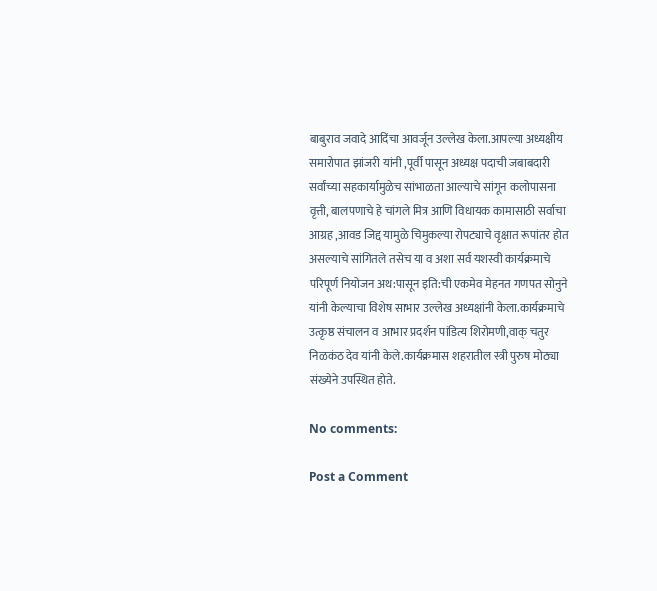बाबुराव जवादे आदिंचा आवर्जून उल्लेख केला.आपल्या अध्यक्षीय समारोपात झांजरी यांनी ,पूर्वी पासून अध्यक्ष पदाची जबाबदारी सर्वांच्या सहकार्यामुळेच सांभाळता आल्याचे सांगून कलोपासना वृत्ती, बालपणाचे हे चांगले मित्र आणि विधायक कामासाठी सर्वाचा आग्रह ,आवड जिद्द यामुळे चिमुकल्या रोपट्याचे वृक्षात रूपांतर होत असल्याचे सांगितले तसेच या व अशा सर्व यशस्वी कार्यक्रमाचे परिपूर्ण नियोजन अथ:पासून इति:ची एकमेव मेहनत गणपत सोनुने यांनी केल्याचा विशेष साभार उल्लेख अध्यक्षांनी केला.कार्यक्रमाचे उत्कृष्ठ संचालन व आभार प्रदर्शन पांडित्य शिरोमणी,वाक् चतुर निळकंठ देव यांनी केले.कार्यक्रमास शहरातील स्त्री पुरुष मोठ्या संख्येने उपस्थित होते.

No comments:

Post a Comment